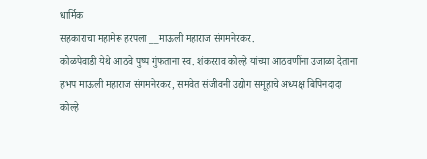धार्मिक
सहकाराचा महामेरू हरपला __माऊली महाराज संगमनेरकर.
कोळपेवाडी येथे आठवे पुष्प गुंफताना स्व. शंकरराव कोल्हे यांच्या आठवणींना उजाळा देताना हभप माऊली महाराज संगमनेरकर, समवेत संजीवनी उद्योग समूहाचे अध्यक्ष बिपिनदादा कोल्हे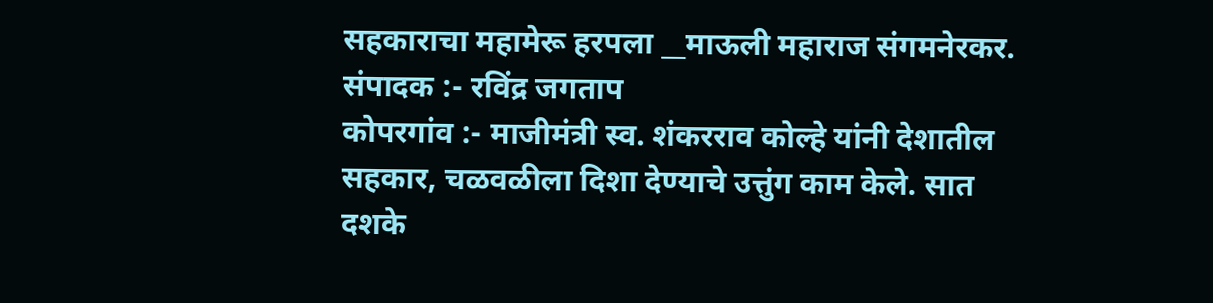सहकाराचा महामेरू हरपला __माऊली महाराज संगमनेरकर.
संपादक :- रविंद्र जगताप
कोपरगांव :- माजीमंत्री स्व. शंकरराव कोल्हे यांनी देशातील सहकार, चळवळीला दिशा देण्याचे उत्तुंग काम केले. सात दशके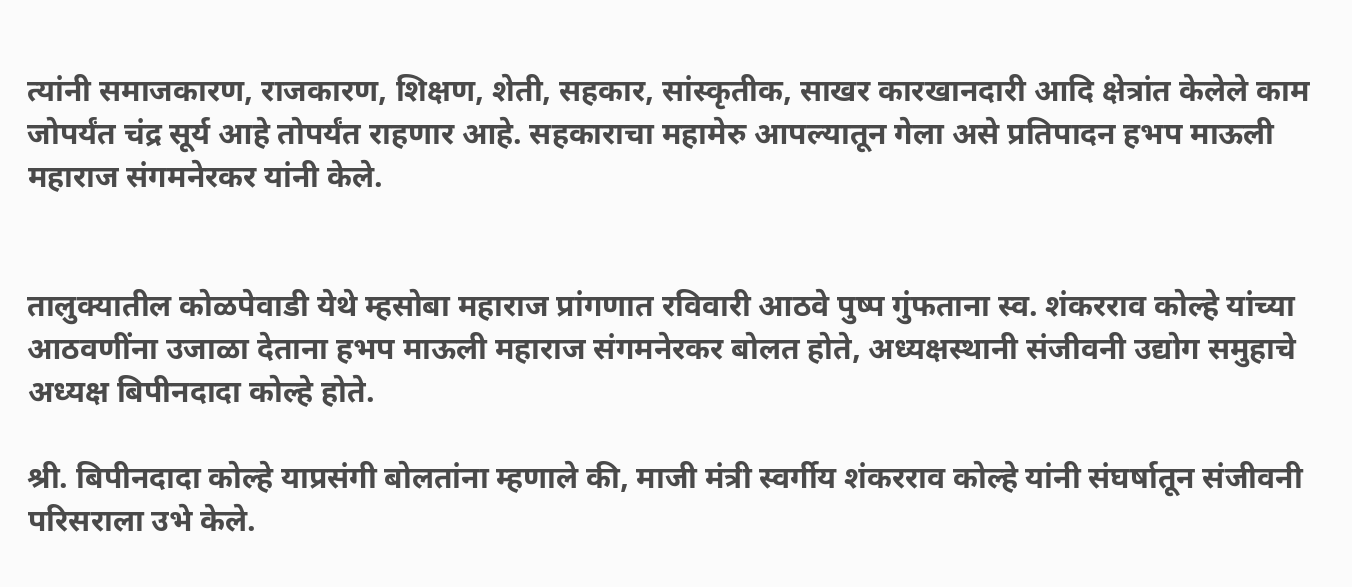त्यांनी समाजकारण, राजकारण, शिक्षण, शेती, सहकार, सांस्कृतीक, साखर कारखानदारी आदि क्षेत्रांत केलेले काम जोपर्यंत चंद्र सूर्य आहे तोपर्यंत राहणार आहे. सहकाराचा महामेरु आपल्यातून गेला असे प्रतिपादन हभप माऊली महाराज संगमनेरकर यांनी केले.


तालुक्यातील कोळपेवाडी येथे म्हसोबा महाराज प्रांगणात रविवारी आठवे पुष्प गुंफताना स्व. शंकरराव कोल्हे यांच्या आठवणींना उजाळा देताना हभप माऊली महाराज संगमनेरकर बोलत होते, अध्यक्षस्थानी संजीवनी उद्योग समुहाचे अध्यक्ष बिपीनदादा कोल्हे होते.

श्री. बिपीनदादा कोल्हे याप्रसंगी बोलतांना म्हणाले की, माजी मंत्री स्वर्गीय शंकरराव कोल्हे यांनी संघर्षातून संजीवनी परिसराला उभे केले.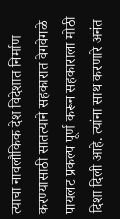त्याचा नावलौकिक देश विदेशात निर्माण करण्यासाठी सातत्याने सहकारात वेगवेगळे पायलट प्रकल्प पूर्ण करून सहकाराला मोठी दिशा दिली आहे. त्यांना साथ करणारे अनंत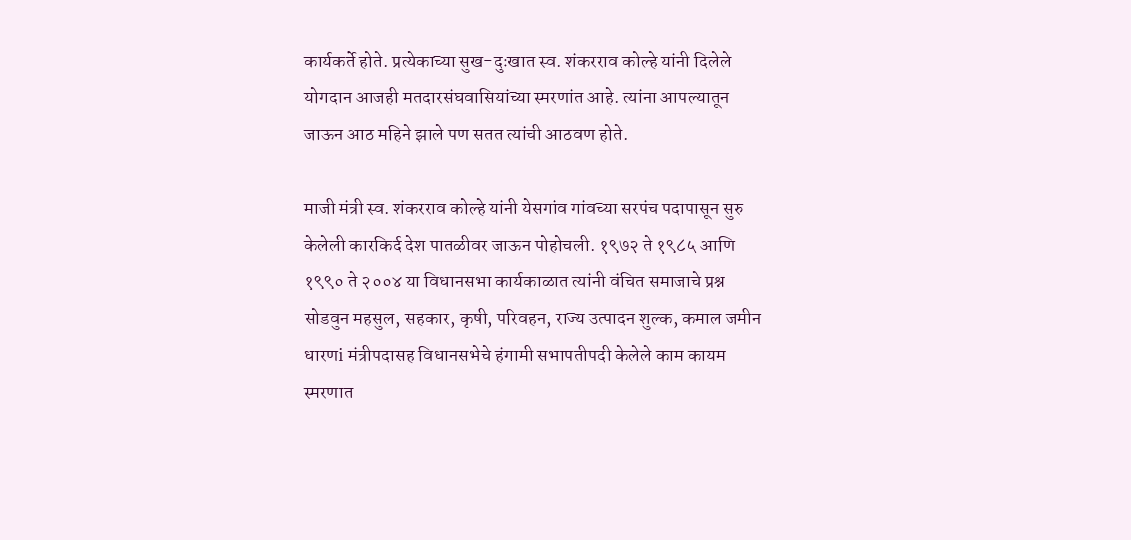कार्यकर्ते होते. प्रत्येकाच्या सुख-दुःखात स्व. शंकरराव कोल्हे यांनी दिलेले योगदान आजही मतदारसंघवासियांच्या स्मरणांत आहे. त्यांना आपल्यातून जाऊन आठ महिने झाले पण सतत त्यांची आठवण होते.

माजी मंत्री स्व. शंकरराव कोल्हे यांनी येसगांव गांवच्या सरपंच पदापासून सुरु केलेली कारकिर्द देश पातळीवर जाऊन पोहोचली. १९७२ ते १९८५ आणि १९९० ते २००४ या विधानसभा कार्यकाळात त्यांनी वंचित समाजाचे प्रश्न सोडवुन महसुल, सहकार, कृषी, परिवहन, राज्य उत्पादन शुल्क, कमाल जमीन धारणi मंत्रीपदासह विधानसभेचे हंगामी सभापतीपदी केलेले काम कायम स्मरणात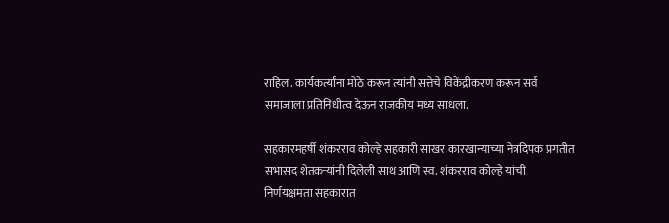राहिल. कार्यकर्त्यांना मोठे करून त्यांनी सत्तेचे विकेंद्रीकरण करून सर्व समाजाला प्रतिनिधीत्व देऊन राजकीय मध्य साधला.

सहकारमहर्षी शंकरराव कोल्हे सहकारी साखर कारखान्याच्या नेत्रदिपक प्रगतीत सभासद शेतकऱ्यांनी दिलेली साथ आणि स्व. शंकरराव कोल्हे यांची निर्णयक्षमता सहकारात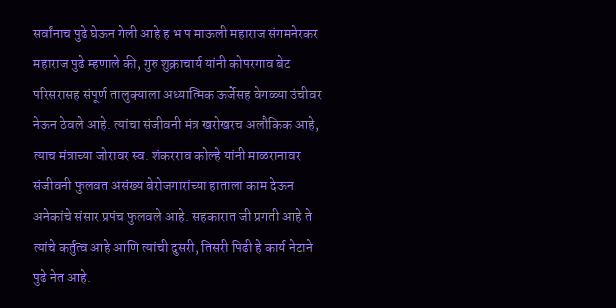सर्वांनाच पुढे घेऊन गेली आहे ह भ प माऊली महाराज संगमनेरकर महाराज पुढे म्हणाले की, गुरु शुक्राचार्य यांनी कोपरगाव बेट परिसरासह संपूर्ण तालुक्याला अध्यात्मिक ऊर्जेसह वेगळ्या उंचीवर नेऊन ठेवले आहे. त्यांचा संजीवनी मंत्र खरोखरच अलौकिक आहे, त्याच मंत्राच्या जोरावर स्व. शंकरराव कोल्हे यांनी माळरानावर संजीवनी फुलवत असंख्य बेरोजगारांच्या हाताला काम देऊन अनेकांचे संसार प्रपंच फुलवले आहे. सहकारात जी प्रगती आहे ते त्यांचे कर्तुत्व आहे आणि त्यांची दुसरी, तिसरी पिढी हे कार्य नेटाने पुढे नेत आहे.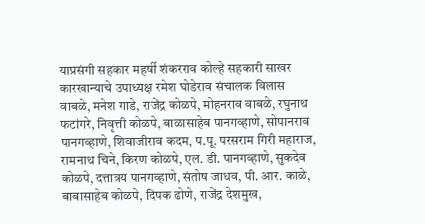याप्रसंगी सहकार महर्षी शंकरराव कोल्हे सहकारी साखर कारखान्याचे उपाध्यक्ष रमेश घोडेराव संचालक विलास वाबळे, मनेश गाडे, राजेंद्र कोळपे, मोहनराव वाबळे, रघुनाथ फटांगरे, निवृत्ती कोळपे, बाळासाहेब पानगव्हाणे, सोपानराव पानगव्हाणे, शिवाजीराव कदम, प.पू. परसराम गिरी महाराज, रामनाथ चिने, किरण कोळपे, एल. डी. पानगव्हाणे, सुकदेव कोळपे, दत्तात्रय पानगव्हाणे, संतोष जाधव, पी. आर. काळे, बाबासाहेब कोळपे, दिपक ढोणे, राजेंद्र देशमुख,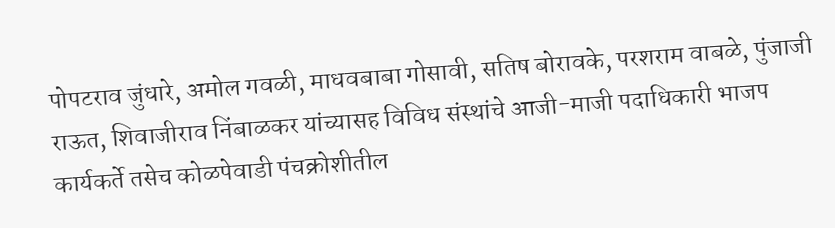पोपटराव जुंधारे, अमोल गवळी, माधवबाबा गोसावी, सतिष बोरावके, परशराम वाबळे, पुंजाजी राऊत, शिवाजीराव निंबाळकर यांच्यासह विविध संस्थांचे आजी-माजी पदाधिकारी भाजप कार्यकर्ते तसेच कोळपेवाडी पंचक्रोशीतील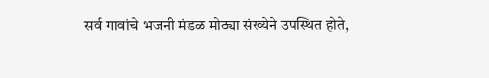सर्व गावांचे भजनी मंडळ मोठ्या संख्येने उपस्थित होते,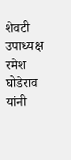शेवटी उपाध्यक्ष रमेश घोडेराव यांनी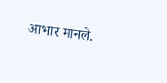आभार मानले.